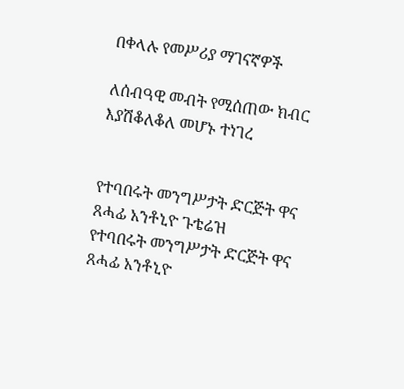በቀላሉ የመሥሪያ ማገናኛዎች

ለሰብዓዊ መብት የሚሰጠው ክብር እያሽቆለቆለ መሆኑ ተነገረ


የተባበሩት መንግሥታት ድርጅት ዋና ጸሓፊ አንቶኒዮ ጉቴሬዝ
የተባበሩት መንግሥታት ድርጅት ዋና ጸሓፊ አንቶኒዮ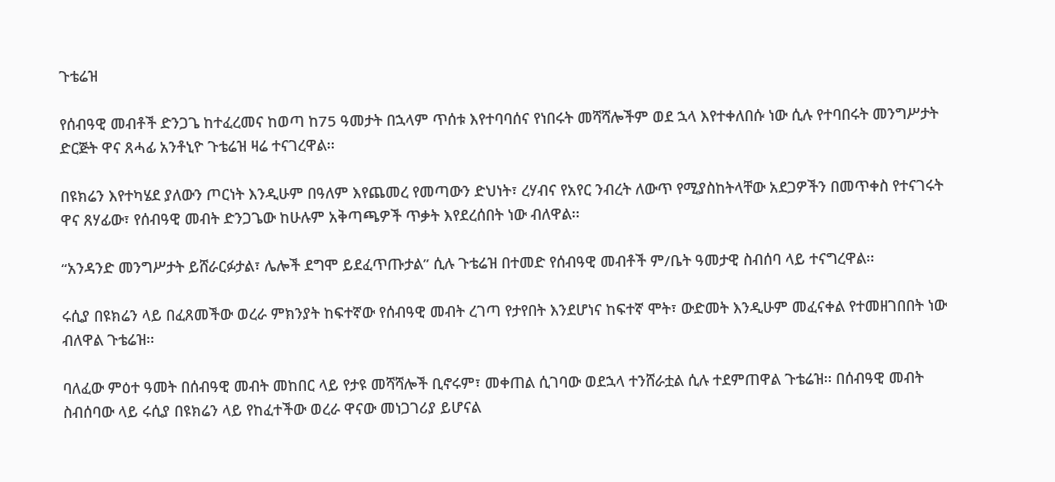ጉቴሬዝ

የሰብዓዊ መብቶች ድንጋጌ ከተፈረመና ከወጣ ከ75 ዓመታት በኋላም ጥሰቱ እየተባባሰና የነበሩት መሻሻሎችም ወደ ኋላ እየተቀለበሱ ነው ሲሉ የተባበሩት መንግሥታት ድርጅት ዋና ጸሓፊ አንቶኒዮ ጉቴሬዝ ዛሬ ተናገረዋል፡፡

በዩክሬን እየተካሄደ ያለውን ጦርነት እንዲሁም በዓለም እየጨመረ የመጣውን ድህነት፣ ረሃብና የአየር ንብረት ለውጥ የሚያስከትላቸው አደጋዎችን በመጥቀስ የተናገሩት ዋና ጸሃፊው፣ የሰብዓዊ መብት ድንጋጌው ከሁሉም አቅጣጫዎች ጥቃት እየደረሰበት ነው ብለዋል፡፡

“አንዳንድ መንግሥታት ይሸራርፉታል፣ ሌሎች ደግሞ ይደፈጥጡታል” ሲሉ ጉቴሬዝ በተመድ የሰብዓዊ መብቶች ም/ቤት ዓመታዊ ስብሰባ ላይ ተናግረዋል፡፡

ሩሲያ በዩክሬን ላይ በፈጸመችው ወረራ ምክንያት ከፍተኛው የሰብዓዊ መብት ረገጣ የታየበት እንደሆነና ከፍተኛ ሞት፣ ውድመት እንዲሁም መፈናቀል የተመዘገበበት ነው ብለዋል ጉቴሬዝ፡፡

ባለፈው ምዕተ ዓመት በሰብዓዊ መብት መከበር ላይ የታዩ መሻሻሎች ቢኖሩም፣ መቀጠል ሲገባው ወደኋላ ተንሸራቷል ሲሉ ተደምጠዋል ጉቴሬዝ፡፡ በሰብዓዊ መብት ስብሰባው ላይ ሩሲያ በዩክሬን ላይ የከፈተችው ወረራ ዋናው መነጋገሪያ ይሆናል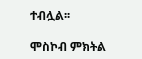ተብሏል፡፡

ሞስኮብ ምክትል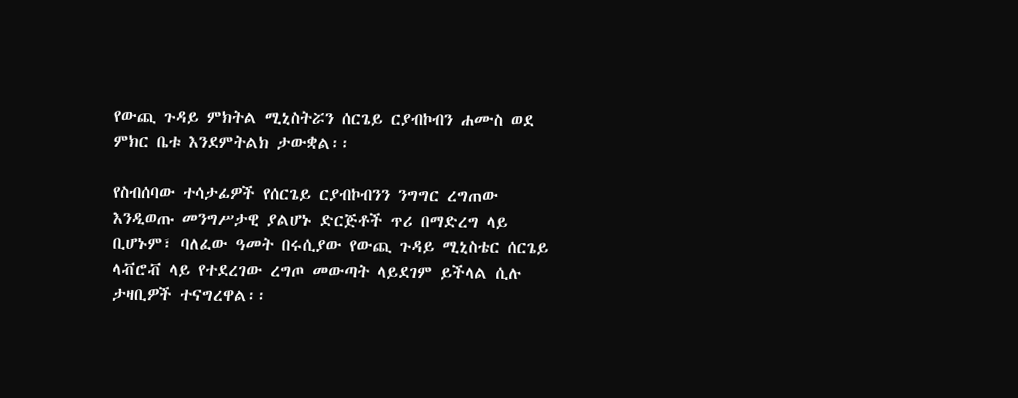የውጪ ጉዳይ ምክትል ሚኒስትሯን ሰርጌይ ርያብኮብን ሐሙስ ወደ ምክር ቤቱ እንደምትልክ ታውቋል፡፡

የስብሰባው ተሳታፊዎች የሰርጌይ ርያብኮብንን ንግግር ረግጠው እንዲወጡ መንግሥታዊ ያልሆኑ ድርጅቶች ጥሪ በማድረግ ላይ ቢሆኑም፣ ባለፈው ዓመት በሩሲያው የውጪ ጉዳይ ሚኒስቴር ሰርጌይ ላቭሮቭ ላይ የተደረገው ረግጦ መውጣት ላይደገም ይችላል ሲሉ ታዛቢዎች ተናግረዋል፡፡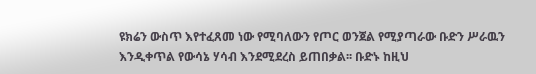ዩክሬን ውስጥ እየተፈጸመ ነው የሚባለውን የጦር ወንጀል የሚያጣራው ቡድን ሥራዉን እንዲቀጥል የውሳኔ ሃሳብ እንደሚደረስ ይጠበቃል፡፡ ቡድኑ ከዚህ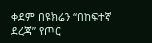ቀደም በዩክሬን “በከፍተኛ ደረጃ” የጦር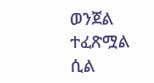ወንጀል ተፈጽሟል ሲል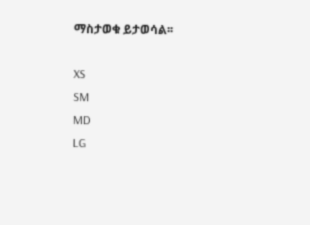ማስታወቁ ይታወሳል፡፡

XS
SM
MD
LG